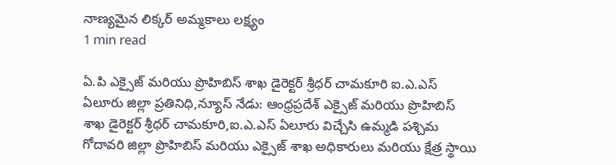నాణ్యమైన లిక్కర్ అమ్మకాలు లక్ష్యం
1 min read

ఏ.పి ఎక్సైజ్ మరియు ప్రొహిబిస్ శాఖ డైరెక్టర్ శ్రీధర్ చామకూరి ఐ.ఎ.ఎస్
ఏలూరు జిల్లా ప్రతినిధి,న్యూస్ నేడు: ఆంధ్రప్రదేశ్ ఎక్సైజ్ మరియు ప్రొహిబిస్ శాఖ డైరెక్టర్ శ్రీధర్ చామకూరి,ఐ.ఎ.ఎస్ ఏలూరు విచ్చేసి ఉమ్మడి పశ్చిమ గోదావరి జిల్లా ప్రొహిబిస్ మరియు ఎక్సైజ్ శాఖ అధికారులు మరియు క్షేత్ర స్థాయి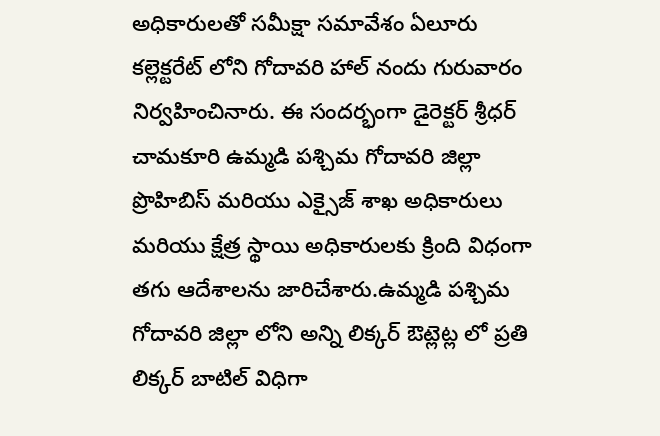అధికారులతో సమీక్షా సమావేశం ఏలూరు కల్లెక్టరేట్ లోని గోదావరి హాల్ నందు గురువారం నిర్వహించినారు. ఈ సందర్భంగా డైరెక్టర్ శ్రీధర్ చామకూరి ఉమ్మడి పశ్చిమ గోదావరి జిల్లా ప్రొహిబిస్ మరియు ఎక్సైజ్ శాఖ అధికారులు మరియు క్షేత్ర స్థాయి అధికారులకు క్రింది విధంగా తగు ఆదేశాలను జారిచేశారు.ఉమ్మడి పశ్చిమ గోదావరి జిల్లా లోని అన్ని లిక్కర్ ఔట్లెట్ల లో ప్రతి లిక్కర్ బాటిల్ విధిగా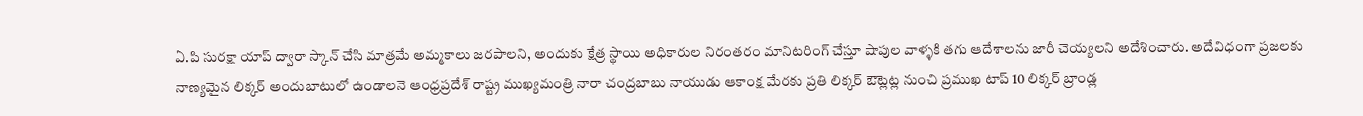ఏ.పి సురక్షా యాప్ ద్వారా స్కాన్ చేసి మాత్రమే అమ్మకాలు జరపాలని, అందుకు క్షేత్ర స్థాయి అధికారుల నిరంతరం మానిటరింగ్ చేస్తూ షాపుల వాళ్ళకి తగు ఆదేశాలను జారీ చెయ్యలని అదేశించారు. అదేవిధంగా ప్రజలకు నాణ్యమైన లిక్కర్ అందుబాటులో ఉండాలనె ఆంధ్రప్రదేశ్ రాష్ట్ర ముఖ్యమంత్రి నారా చంద్రబాబు నాయుడు ఆకాంక్ష మేరకు ప్రతి లిక్కర్ ఔట్లెట్ల నుంచి ప్రముఖ టాప్ 10 లిక్కర్ బ్రాండ్ల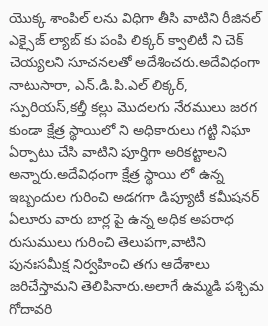యొక్క శాంపిల్ లను విధిగా తీసి వాటిని రీజినల్ ఎక్సైజ్ ల్యాబ్ కు పంపి లిక్కర్ క్వాలిటీ ని చెక్ చెయ్యలని సూచనలతో అదేశించరు.అదేవిధంగా నాటుసారా, ఎన్.డి.పి.ఎల్ లిక్కర్, స్పురియస్,కల్తీ కల్లు మొదలగు నేరములు జరగ కుండా క్షేత్ర స్థాయిలో ని అధికారులు గట్టి నిఘా ఏర్పాటు చేసి వాటిని పూర్తిగా అరికట్టాలని అన్నారు.అదేవిధంగా క్షేత్ర స్థాయి లో ఉన్న ఇబ్బందుల గురించి అడగగా డిప్యూటీ కమీషనర్ ఏలూరు వారు బార్ల పై ఉన్న అధిక అపరాధ రుసుములు గురించి తెలుపగా,వాటిని పునఃసమీక్ష నిర్వహించి తగు ఆదేశాలు జరిచేస్తామని తెలిపినారు.అలాగే ఉమ్మడి పశ్చిమ గోదావరి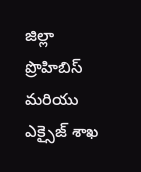జిల్లా ప్రొహిబిస్ మరియు ఎక్సైజ్ శాఖ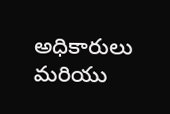అధికారులు మరియు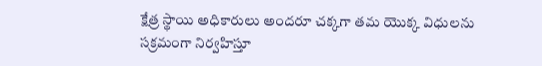క్షేత్ర స్థాయి అధికారులు అందరూ చక్కగా తమ యొక్క విధులను సక్రమంగా నిర్వహిస్తూ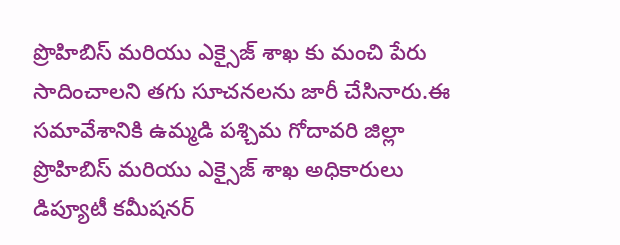ప్రొహిబిస్ మరియు ఎక్సైజ్ శాఖ కు మంచి పేరు సాదించాలని తగు సూచనలను జారీ చేసినారు.ఈ సమావేశానికి ఉమ్మడి పశ్చిమ గోదావరి జిల్లా ప్రొహిబిస్ మరియు ఎక్సైజ్ శాఖ అధికారులు డిప్యూటీ కమీషనర్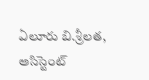ఏలూరు బి.శ్రీలత, అసిస్టెంట్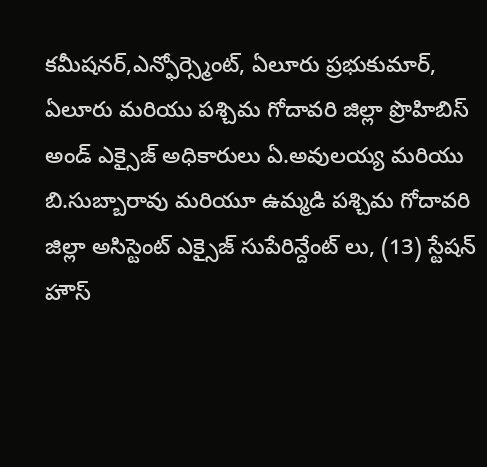కమీషనర్,ఎన్ఫోర్స్మెంట్, ఏలూరు ప్రభుకుమార్, ఏలూరు మరియు పశ్చిమ గోదావరి జిల్లా ప్రొహిబిస్ అండ్ ఎక్సైజ్ అధికారులు ఏ.అవులయ్య మరియు బి.సుబ్బారావు మరియూ ఉమ్మడి పశ్చిమ గోదావరి జిల్లా అసిస్టెంట్ ఎక్సైజ్ సుపేరిన్దేంట్ లు, (13) స్టేషన్ హౌస్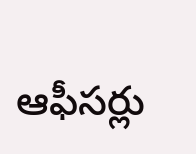ఆఫీసర్లు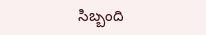సిబ్బంది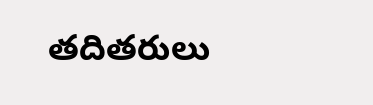తదితరులు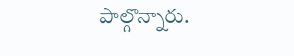పాల్గొన్నారు.